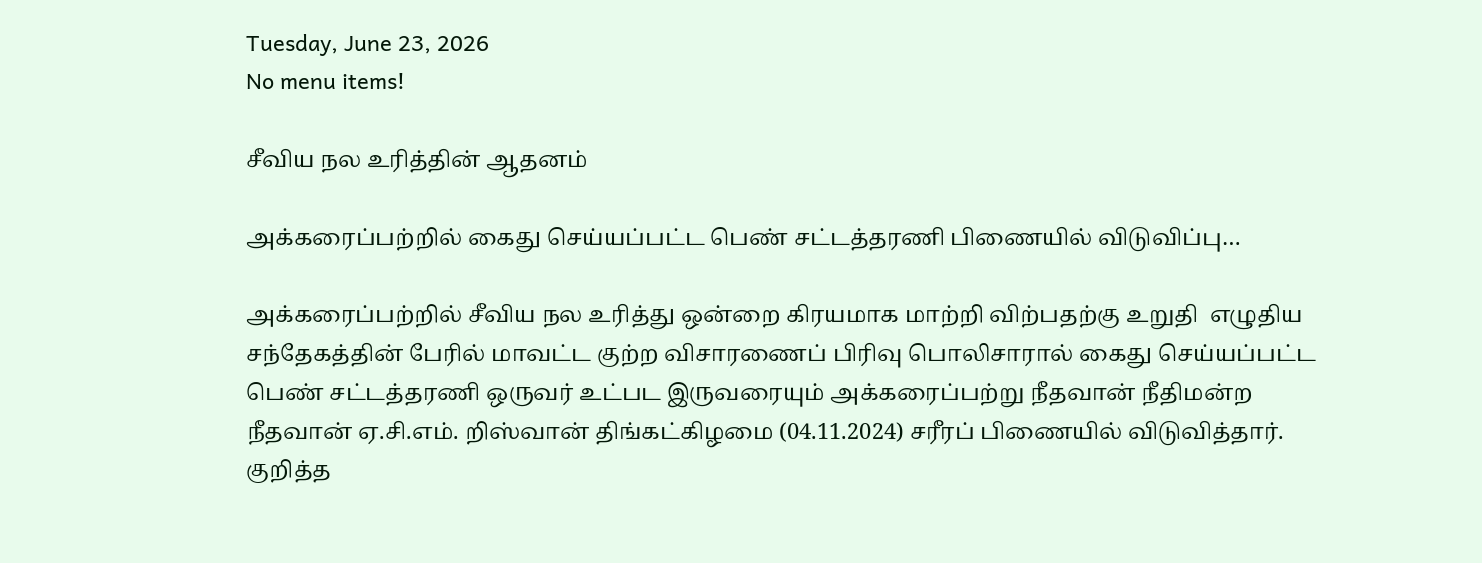Tuesday, June 23, 2026
No menu items!

சீவிய நல உரித்தின் ஆதனம்

அக்கரைப்பற்றில் கைது செய்யப்பட்ட பெண் சட்டத்தரணி பிணையில் விடுவிப்பு…

அக்கரைப்பற்றில் சீவிய நல உரித்து ஒன்றை கிரயமாக மாற்றி விற்பதற்கு உறுதி  எழுதிய சந்தேகத்தின் பேரில் மாவட்ட குற்ற விசாரணைப் பிரிவு பொலிசாரால் கைது செய்யப்பட்ட பெண் சட்டத்தரணி ஒருவர் உட்பட இருவரையும் அக்கரைப்பற்று நீதவான் நீதிமன்ற நீதவான் ஏ.சி.எம். றிஸ்வான் திங்கட்கிழமை (04.11.2024) சரீரப் பிணையில் விடுவித்தார். குறித்த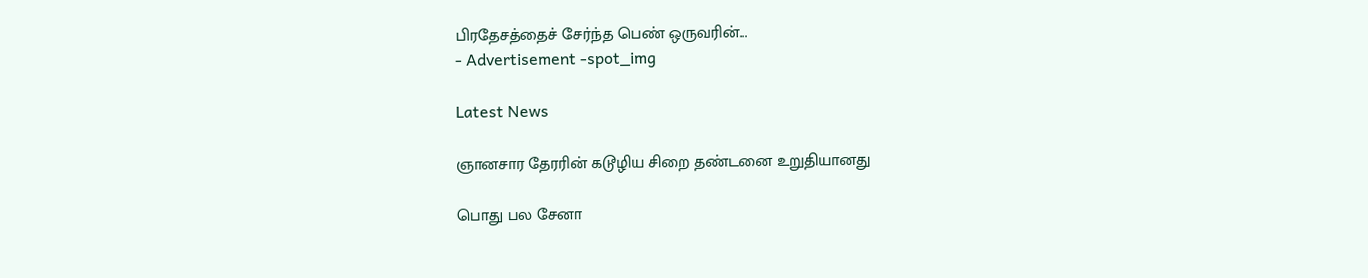பிரதேசத்தைச் சேர்ந்த பெண் ஒருவரின்...
- Advertisement -spot_img

Latest News

ஞானசார தேரரின் கடூழிய சிறை தண்டனை உறுதியானது

பொது பல சேனா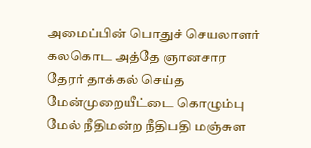அமைப்பின் பொதுச் செயலாளர் கலகொட அத்தே ஞானசார தேரர் தாக்கல் செய்த மேன்முறையீட்டை கொழும்பு மேல் நீதிமன்ற நீதிபதி மஞ்சுள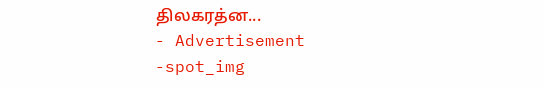திலகரத்ன...
- Advertisement -spot_img